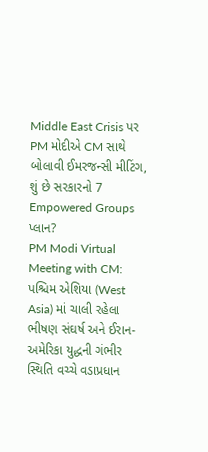Middle East Crisis પર PM મોદીએ CM સાથે બોલાવી ઈમરજન્સી મીટિંગ, શું છે સરકારનો 7 Empowered Groups પ્લાન?
PM Modi Virtual Meeting with CM: પશ્ચિમ એશિયા (West Asia) માં ચાલી રહેલા ભીષણ સંઘર્ષ અને ઈરાન-અમેરિકા યુદ્ધની ગંભીર સ્થિતિ વચ્ચે વડાપ્રધાન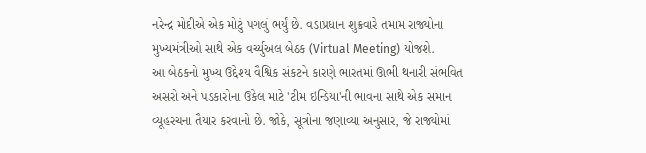નરેન્દ્ર મોદીએ એક મોટું પગલું ભર્યું છે. વડાપ્રધાન શુક્રવારે તમામ રાજ્યોના મુખ્યમંત્રીઓ સાથે એક વર્ચ્યુઅલ બેઠક (Virtual Meeting) યોજશે.
આ બેઠકનો મુખ્ય ઉદ્દેશ્ય વૈશ્વિક સંકટને કારણે ભારતમાં ઊભી થનારી સંભવિત અસરો અને પડકારોના ઉકેલ માટે 'ટીમ ઇન્ડિયા'ની ભાવના સાથે એક સમાન વ્યૂહરચના તૈયાર કરવાનો છે. જોકે, સૂત્રોના જણાવ્યા અનુસાર, જે રાજ્યોમાં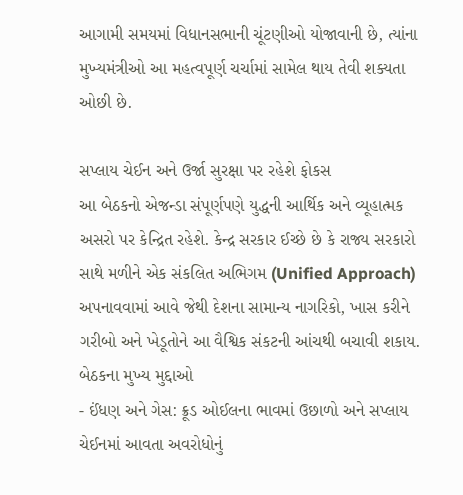આગામી સમયમાં વિધાનસભાની ચૂંટણીઓ યોજાવાની છે, ત્યાંના મુખ્યમંત્રીઓ આ મહત્વપૂર્ણ ચર્ચામાં સામેલ થાય તેવી શક્યતા ઓછી છે.

સપ્લાય ચેઈન અને ઉર્જા સુરક્ષા પર રહેશે ફોકસ
આ બેઠકનો એજન્ડા સંપૂર્ણપણે યુદ્ધની આર્થિક અને વ્યૂહાત્મક અસરો પર કેન્દ્રિત રહેશે. કેન્દ્ર સરકાર ઈચ્છે છે કે રાજ્ય સરકારો સાથે મળીને એક સંકલિત અભિગમ (Unified Approach) અપનાવવામાં આવે જેથી દેશના સામાન્ય નાગરિકો, ખાસ કરીને ગરીબો અને ખેડૂતોને આ વૈશ્વિક સંકટની આંચથી બચાવી શકાય.
બેઠકના મુખ્ય મુદ્દાઓ
- ઈંધણ અને ગેસ: ક્રૂડ ઓઈલના ભાવમાં ઉછાળો અને સપ્લાય ચેઈનમાં આવતા અવરોધોનું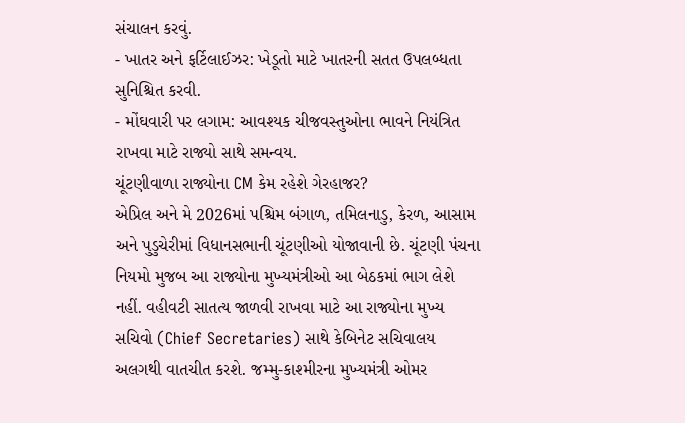સંચાલન કરવું.
- ખાતર અને ફર્ટિલાઈઝર: ખેડૂતો માટે ખાતરની સતત ઉપલબ્ધતા સુનિશ્ચિત કરવી.
- મોંઘવારી પર લગામ: આવશ્યક ચીજવસ્તુઓના ભાવને નિયંત્રિત રાખવા માટે રાજ્યો સાથે સમન્વય.
ચૂંટણીવાળા રાજ્યોના CM કેમ રહેશે ગેરહાજર?
એપ્રિલ અને મે 2026માં પશ્ચિમ બંગાળ, તમિલનાડુ, કેરળ, આસામ અને પુડુચેરીમાં વિધાનસભાની ચૂંટણીઓ યોજાવાની છે. ચૂંટણી પંચના નિયમો મુજબ આ રાજ્યોના મુખ્યમંત્રીઓ આ બેઠકમાં ભાગ લેશે નહીં. વહીવટી સાતત્ય જાળવી રાખવા માટે આ રાજ્યોના મુખ્ય સચિવો (Chief Secretaries) સાથે કેબિનેટ સચિવાલય અલગથી વાતચીત કરશે. જમ્મુ-કાશ્મીરના મુખ્યમંત્રી ઓમર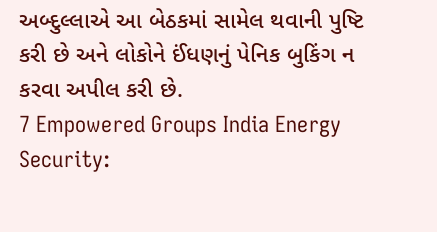અબ્દુલ્લાએ આ બેઠકમાં સામેલ થવાની પુષ્ટિ કરી છે અને લોકોને ઈંધણનું પેનિક બુકિંગ ન કરવા અપીલ કરી છે.
7 Empowered Groups India Energy Security: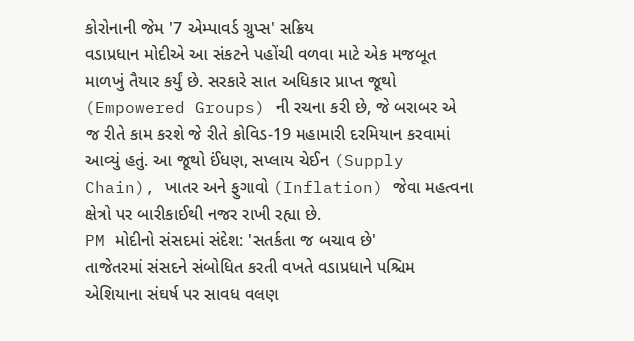કોરોનાની જેમ '7 એમ્પાવર્ડ ગ્રુપ્સ' સક્રિય
વડાપ્રધાન મોદીએ આ સંકટને પહોંચી વળવા માટે એક મજબૂત માળખું તૈયાર કર્યું છે. સરકારે સાત અધિકાર પ્રાપ્ત જૂથો (Empowered Groups) ની રચના કરી છે, જે બરાબર એ જ રીતે કામ કરશે જે રીતે કોવિડ-19 મહામારી દરમિયાન કરવામાં આવ્યું હતું. આ જૂથો ઈંધણ, સપ્લાય ચેઈન (Supply Chain), ખાતર અને ફુગાવો (Inflation) જેવા મહત્વના ક્ષેત્રો પર બારીકાઈથી નજર રાખી રહ્યા છે.
PM મોદીનો સંસદમાં સંદેશ: 'સતર્કતા જ બચાવ છે'
તાજેતરમાં સંસદને સંબોધિત કરતી વખતે વડાપ્રધાને પશ્ચિમ એશિયાના સંઘર્ષ પર સાવધ વલણ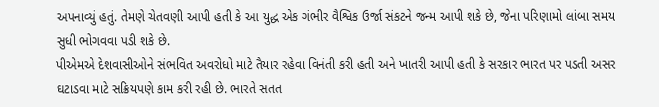અપનાવ્યું હતું. તેમણે ચેતવણી આપી હતી કે આ યુદ્ધ એક ગંભીર વૈશ્વિક ઉર્જા સંકટને જન્મ આપી શકે છે, જેના પરિણામો લાંબા સમય સુધી ભોગવવા પડી શકે છે.
પીએમએ દેશવાસીઓને સંભવિત અવરોધો માટે તૈયાર રહેવા વિનંતી કરી હતી અને ખાતરી આપી હતી કે સરકાર ભારત પર પડતી અસર ઘટાડવા માટે સક્રિયપણે કામ કરી રહી છે. ભારતે સતત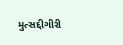મુત્સદ્દીગીરી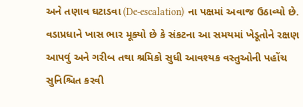અને તણાવ ઘટાડવા (De-escalation) ના પક્ષમાં અવાજ ઉઠાવ્યો છે. વડાપ્રધાને ખાસ ભાર મૂક્યો છે કે સંકટના આ સમયમાં ખેડૂતોને રક્ષણ આપવું અને ગરીબ તથા શ્રમિકો સુધી આવશ્યક વસ્તુઓની પહોંચ સુનિશ્ચિત કરવી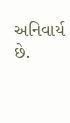અનિવાર્ય છે.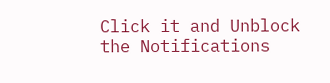Click it and Unblock the Notifications